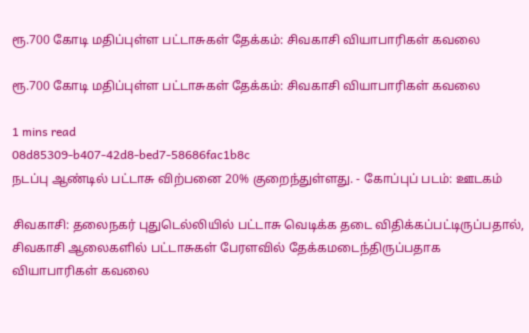ரூ.700 கோடி மதிப்புள்ள பட்டாசுகள் தேக்கம்: சிவகாசி வியாபாரிகள் கவலை

ரூ.700 கோடி மதிப்புள்ள பட்டாசுகள் தேக்கம்: சிவகாசி வியாபாரிகள் கவலை

1 mins read
08d85309-b407-42d8-bed7-58686fac1b8c
நடப்பு ஆண்டில் பட்டாசு விற்பனை 20% குறைந்துள்ளது. - கோப்புப் படம்: ஊடகம்

சிவகாசி: தலைநகர் புதுடெல்லியில் பட்டாசு வெடிக்க தடை விதிக்கப்பட்டிருப்பதால், சிவகாசி ஆலைகளில் பட்டாசுகள் பேரளவில் தேக்கமடைந்திருப்பதாக வியாபாரிகள் கவலை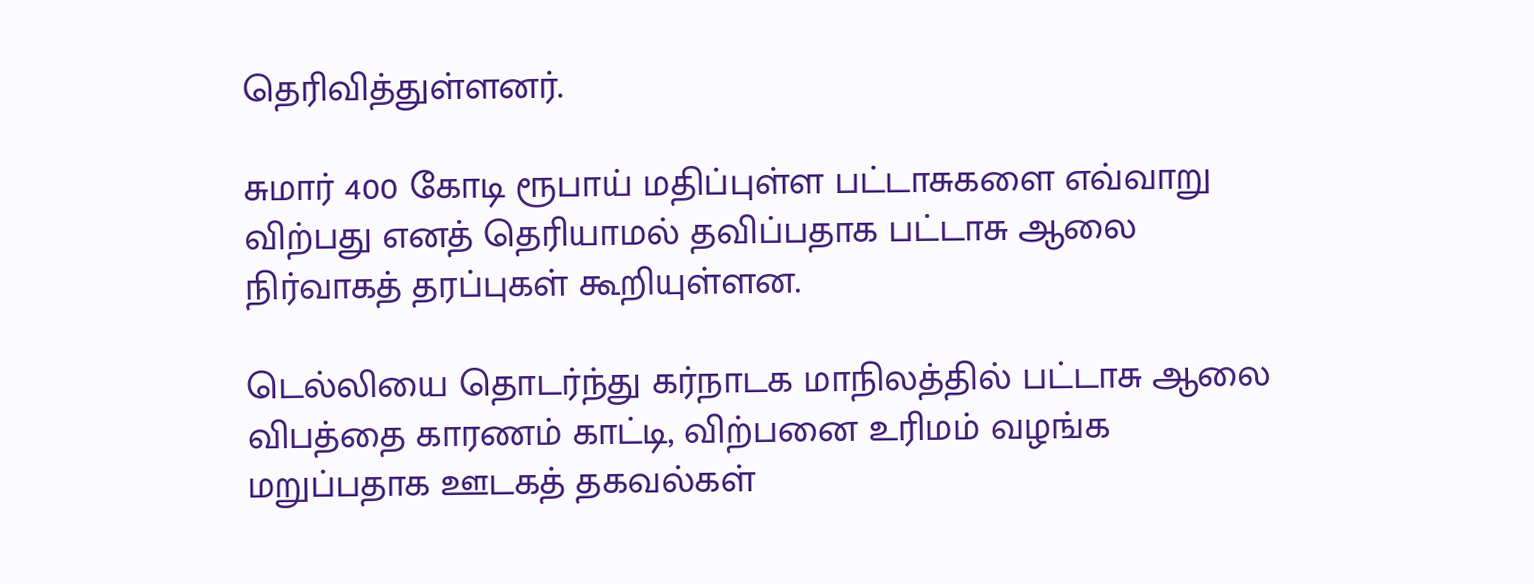தெரிவித்துள்ளனர்.

சுமார் 400 கோடி ரூபாய் மதிப்புள்ள பட்டாசுகளை எவ்வாறு விற்பது எனத் தெரியாமல் தவிப்பதாக பட்டாசு ஆலை நிர்வாகத் தரப்புகள் கூறியுள்ளன.

டெல்லியை தொடர்ந்து கர்நாடக மாநிலத்தில் பட்டாசு ஆலை விபத்தை காரணம் காட்டி, விற்பனை உரிமம் வழங்க மறுப்பதாக ஊடகத் தகவல்கள்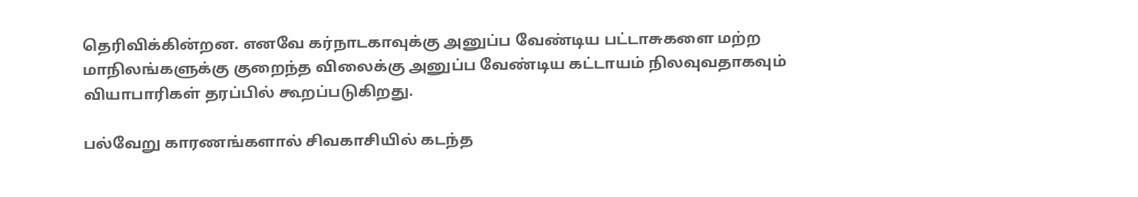தெரிவிக்கின்றன. எனவே கர்நாடகாவுக்கு அனுப்ப வேண்டிய பட்டாசுகளை மற்ற மாநிலங்களுக்கு குறைந்த விலைக்கு அனுப்ப வேண்டிய கட்டாயம் நிலவுவதாகவும் வியாபாரிகள் தரப்பில் கூறப்படுகிறது.

பல்வேறு காரணங்களால் சிவகாசியில் கடந்த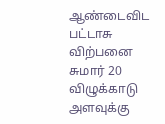ஆண்டைவிட பட்டாசு விற்பனை சுமார் 20 விழுக்காடு அளவுக்கு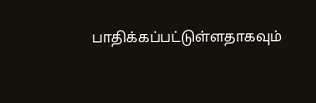பாதிக்கப்பட்டுள்ளதாகவும்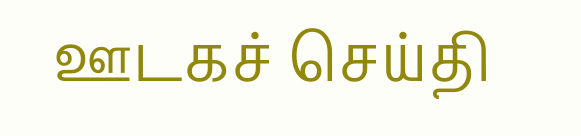ஊடகச் செய்தி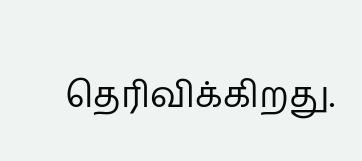தெரிவிக்கிறது.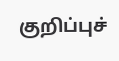குறிப்புச்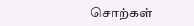சொற்கள்